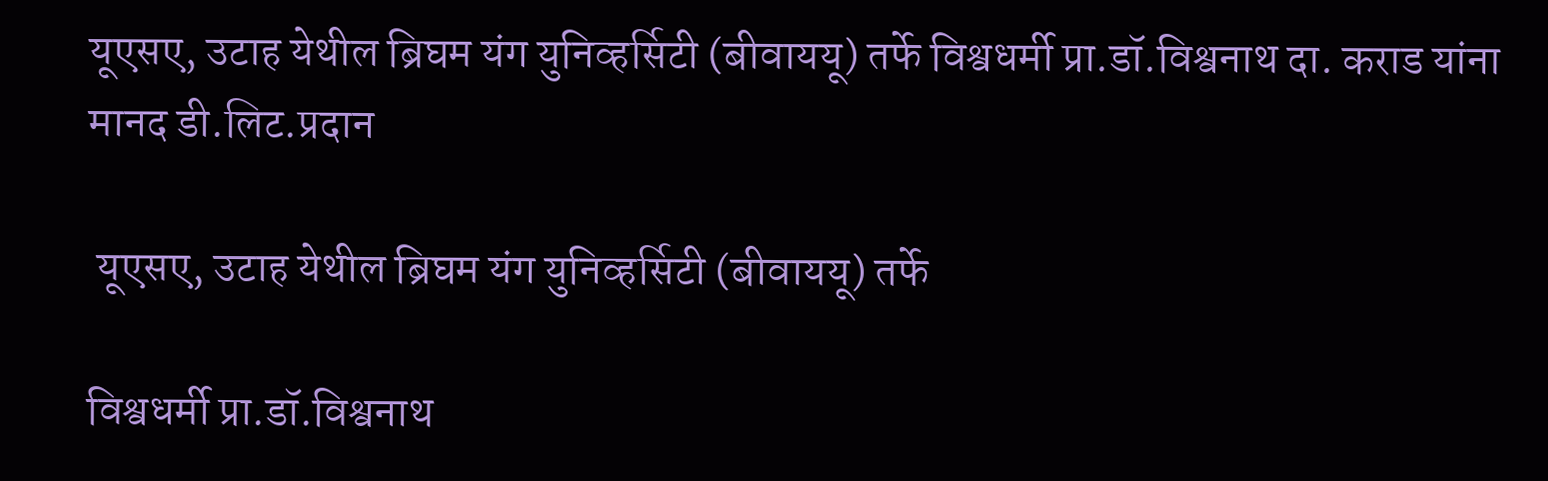यूएसए, उटाह येथील ब्रिघम यंग युनिव्हर्सिटी (बीवाययू) तर्फे विश्वधर्मी प्रा.डॉ.विश्वनाथ दा. कराड यांना मानद डी.लिट.प्रदान

 यूएसए, उटाह येथील ब्रिघम यंग युनिव्हर्सिटी (बीवाययू) तर्फे

विश्वधर्मी प्रा.डॉ.विश्वनाथ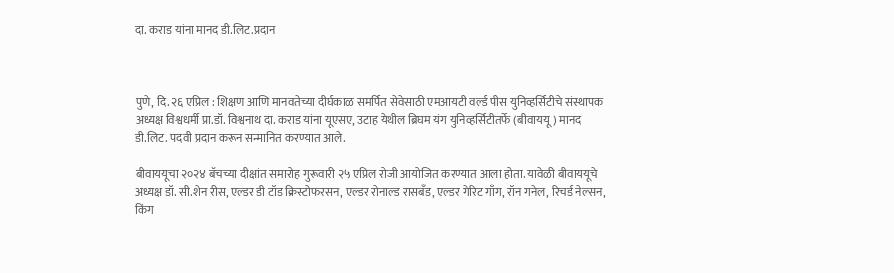दा. कराड यांना मानद डी.लिट.प्रदान



पुणे, दि. २६ एप्रिल : शिक्षण आणि मानवतेच्या दीर्घकाळ समर्पित सेवेसाठी एमआयटी वर्ल्ड पीस युनिव्हर्सिटीचे संस्थापक अध्यक्ष विश्वधर्मी प्रा.डॉ. विश्वनाथ दा. कराड यांना यूएसए, उटाह येथील ब्रिघम यंग युनिव्हर्सिटीतर्फे (बीवाययू) मानद डी.लिट. पदवी प्रदान करून सन्मानित करण्यात आले.

बीवाययूचा २०२४ बॅचच्या दीक्षांत समारोह गुरूवारी २५ एप्रिल रोजी आयोजित करण्यात आला होता. यावेळी बीवाययूचे अध्यक्ष डॉ. सी.शेन रीस, एल्डर डी टॉड क्रिस्टोफरसन, एल्डर रोनाल्ड रासबँड, एल्डर गेरिट गाँग, रॉन गनेल, रिचर्ड नेल्सन, किंग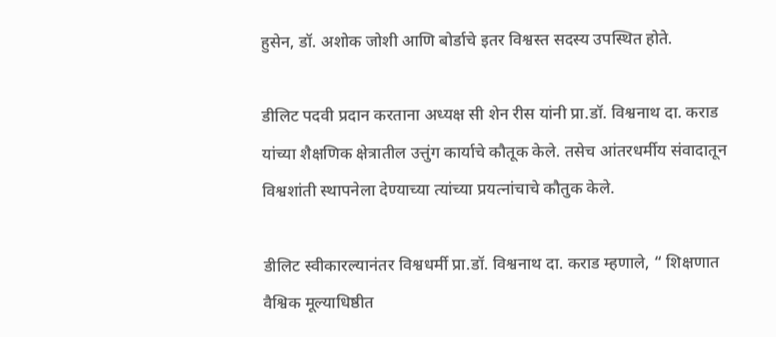हुसेन, डॉ. अशोक जोशी आणि बोर्डाचे इतर विश्वस्त सदस्य उपस्थित होते.

डीलिट पदवी प्रदान करताना अध्यक्ष सी शेन रीस यांनी प्रा.डॉ. विश्वनाथ दा. कराड यांच्या शैक्षणिक क्षेत्रातील उत्तुंग कार्याचे कौतूक केले. तसेच आंतरधर्मीय संवादातून विश्वशांती स्थापनेला देण्याच्या त्यांच्या प्रयत्नांचाचे कौतुक केले.

डीलिट स्वीकारल्यानंतर विश्वधर्मी प्रा.डॉ. विश्वनाथ दा. कराड म्हणाले, “ शिक्षणात वैश्विक मूल्याधिष्ठीत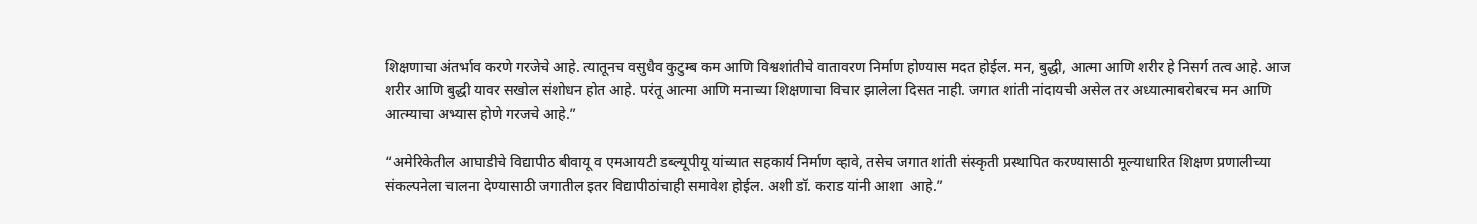शिक्षणाचा अंतर्भाव करणे गरजेचे आहे. त्यातूनच वसुधैव कुटुम्ब कम आणि विश्वशांतीचे वातावरण निर्माण होण्यास मदत होईल. मन, बुद्धी, आत्मा आणि शरीर हे निसर्ग तत्व आहे. आज शरीर आणि बुद्धी यावर सखोल संशोधन होत आहे. परंतू आत्मा आणि मनाच्या शिक्षणाचा विचार झालेला दिसत नाही. जगात शांती नांदायची असेल तर अध्यात्माबरोबरच मन आणि आत्म्याचा अभ्यास होणे गरजचे आहे.”

“अमेरिकेतील आघाडीचे विद्यापीठ बीवायू व एमआयटी डब्ल्यूपीयू यांच्यात सहकार्य निर्माण व्हावे, तसेच जगात शांती संस्कृती प्रस्थापित करण्यासाठी मूल्याधारित शिक्षण प्रणालीच्या संकल्पनेला चालना देण्यासाठी जगातील इतर विद्यापीठांचाही समावेश होईल. अशी डॉ. कराड यांनी आशा  आहे.”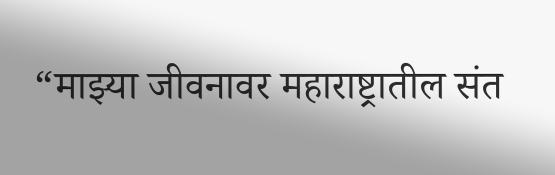“माझ्या जीवनावर महाराष्ट्रातील संत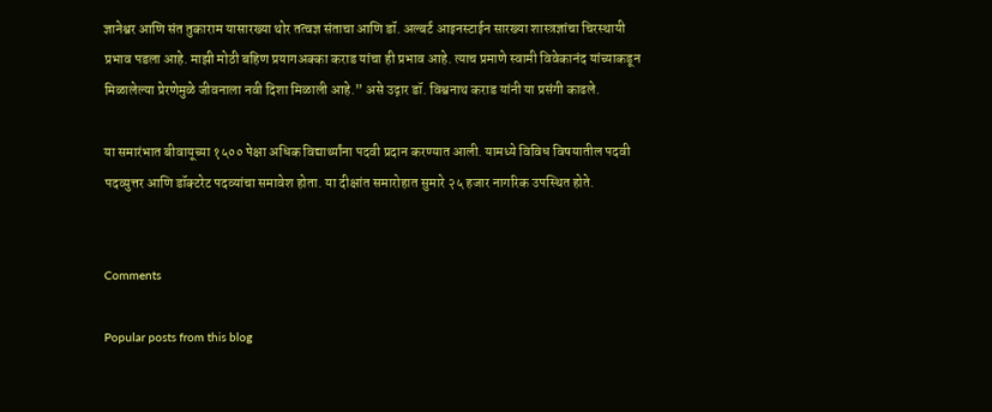ज्ञानेश्वर आणि संत तुकाराम यासारख्या थोर तत्वज्ञ संताचा आणि डॉ. अल्बर्ट आइनस्टाईन सारख्या शास्त्रज्ञांचा चिरस्थायी प्रभाव पडला आहे. माझी मोठी बहिण प्रयागअक्का कराड यांचा ही प्रभाव आहे. त्याच प्रमाणे स्वामी विवेकानंद यांच्याकडून मिळालेल्या प्रेरणेमुळे जीवनाला नवी दिशा मिळाली आहे.” असे उद्गार डॉ. विश्वनाथ कराड यांनी या प्रसंगी काढले.

या समारंभात बीवायूच्या १५०० पेक्षा अधिक विद्यार्थ्यांना पदवी प्रदान करण्यात आली. यामध्ये विविध विषयातील पदवी पदव्युत्तर आणि डॉक्टरेट पदव्यांचा समावेश होता. या दीक्षांत समारोहात सुमारे २५ हजार नागरिक उपस्थित होते.


Comments

Popular posts from this blog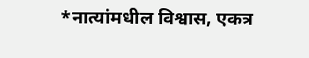*नात्यांमधील विश्वास, एकत्र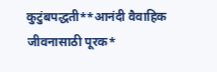कुटुंबपद्धती**आनंदी वैवाहिक जीवनासाठी पूरक*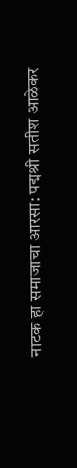नाटक हा समाजाचा आरसा: पद्मश्री सतीश आळेकर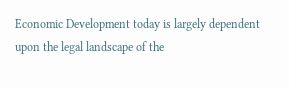Economic Development today is largely dependent upon the legal landscape of the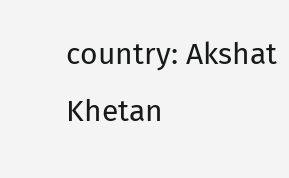country: Akshat Khetan